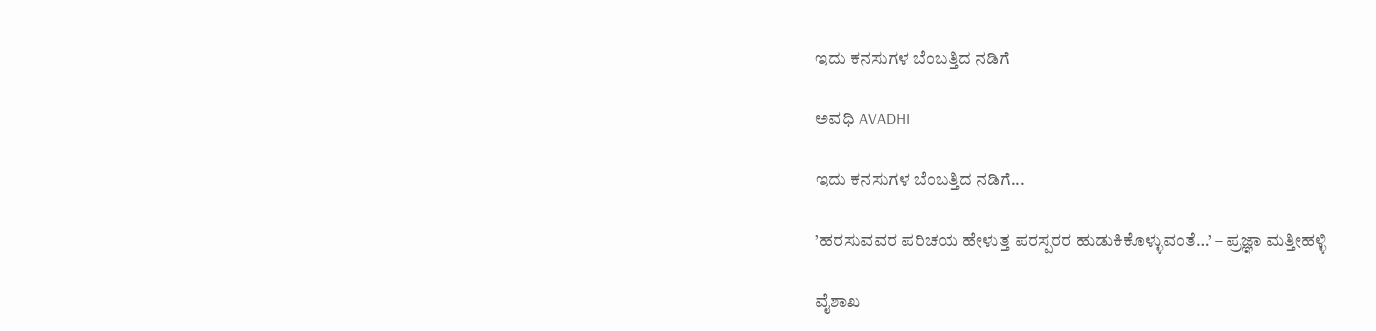ಇದು ಕನಸುಗಳ ಬೆಂಬತ್ತಿದ ನಡಿಗೆ‍

ಅವಧಿ AVADHI

ಇದು ಕನಸುಗಳ ಬೆಂಬತ್ತಿದ ನಡಿಗೆ...

’ಹರಸುವವರ ಪರಿಚಯ ಹೇಳುತ್ತ ಪರಸ್ಪರರ ಹುಡುಕಿಕೊಳ್ಳುವಂತೆ…’ – ಪ್ರಜ್ಞಾ ಮತ್ತೀಹಳ್ಳಿ

ವೈಶಾಖ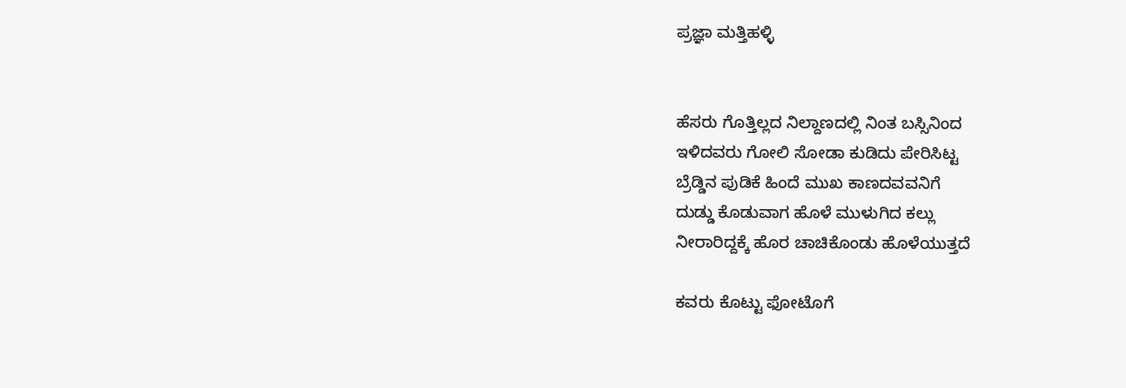ಪ್ರಜ್ಞಾ ಮತ್ತಿಹಳ್ಳಿ


ಹೆಸರು ಗೊತ್ತಿಲ್ಲದ ನಿಲ್ದಾಣದಲ್ಲಿ ನಿಂತ ಬಸ್ಸಿನಿಂದ
ಇಳಿದವರು ಗೋಲಿ ಸೋಡಾ ಕುಡಿದು ಪೇರಿಸಿಟ್ಟ
ಬ್ರೆಡ್ಡಿನ ಪುಡಿಕೆ ಹಿಂದೆ ಮುಖ ಕಾಣದವವನಿಗೆ
ದುಡ್ಡು ಕೊಡುವಾಗ ಹೊಳೆ ಮುಳುಗಿದ ಕಲ್ಲು
ನೀರಾರಿದ್ದಕ್ಕೆ ಹೊರ ಚಾಚಿಕೊಂಡು ಹೊಳೆಯುತ್ತದೆ

ಕವರು ಕೊಟ್ಟು ಫೋಟೊಗೆ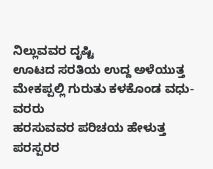ನಿಲ್ಲುವವರ ದೃಷ್ಟಿ
ಊಟದ ಸರತಿಯ ಉದ್ದ ಅಳೆಯುತ್ತ
ಮೇಕಪ್ಪಲ್ಲಿ ಗುರುತು ಕಳಕೊಂಡ ವಧು-ವರರು
ಹರಸುವವರ ಪರಿಚಯ ಹೇಳುತ್ತ ಪರಸ್ಪರರ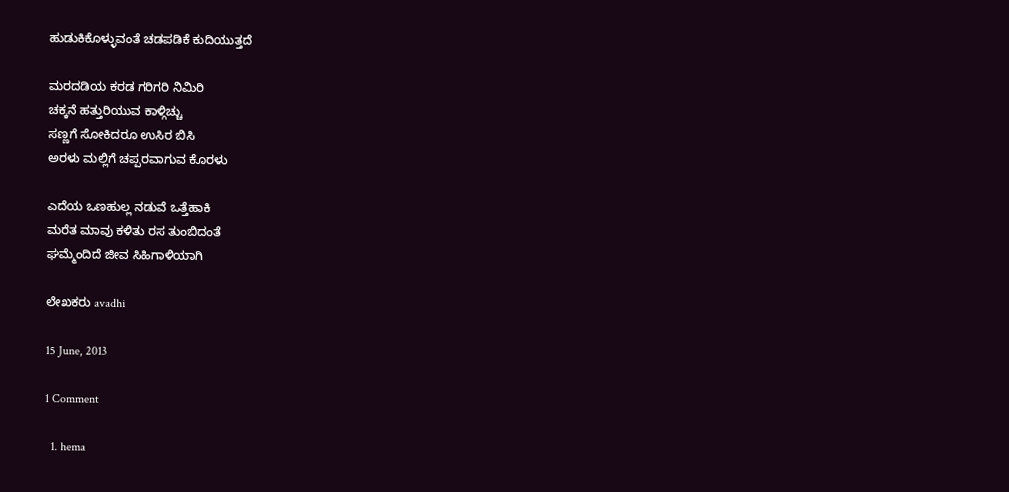ಹುಡುಕಿಕೊಳ್ಳುವಂತೆ ಚಡಪಡಿಕೆ ಕುದಿಯುತ್ತದೆ

ಮರದಡಿಯ ಕರಡ ಗರಿಗರಿ ನಿಮಿರಿ
ಚಕ್ಕನೆ ಹತ್ತುರಿಯುವ ಕಾಳ್ಗಿಚ್ಚು
ಸಣ್ಣಗೆ ಸೋಕಿದರೂ ಉಸಿರ ಬಿಸಿ
ಅರಳು ಮಲ್ಲಿಗೆ ಚಪ್ಪರವಾಗುವ ಕೊರಳು

ಎದೆಯ ಒಣಹುಲ್ಲ ನಡುವೆ ಒತ್ತೆಹಾಕಿ
ಮರೆತ ಮಾವು ಕಳಿತು ರಸ ತುಂಬಿದಂತೆ
ಘಮ್ಮೆಂದಿದೆ ಜೀವ ಸಿಹಿಗಾಳಿಯಾಗಿ

ಲೇಖಕರು avadhi

15 June, 2013

1 Comment

  1. hema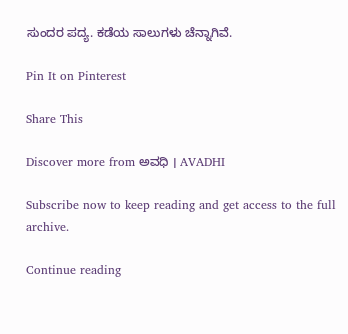ಸುಂದರ ಪದ್ಯ. ಕಡೆಯ ಸಾಲುಗಳು ಚೆನ್ನಾಗಿವೆ.

Pin It on Pinterest

Share This

Discover more from ಅವಧಿ । AVADHI

Subscribe now to keep reading and get access to the full archive.

Continue reading